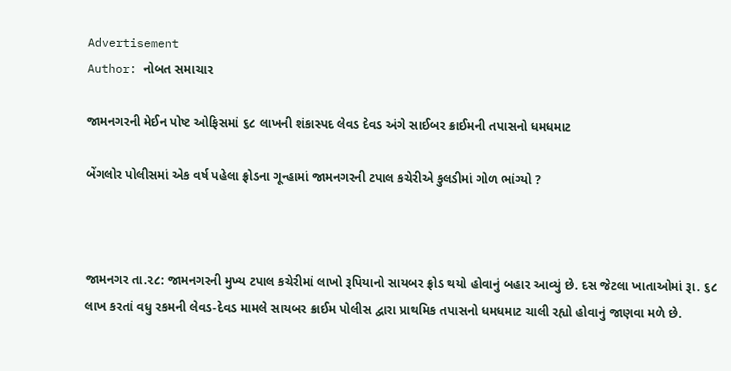Advertisement
Author: નોબત સમાચાર

જામનગરની મેઈન પોષ્ટ ઓફિસમાં ૬૮ લાખની શંકાસ્પદ લેવડ દેવડ અંગે સાઈબર ક્રાઈમની તપાસનો ધમધમાટ

બેંગલોર પોલીસમાં એક વર્ષ પહેલા ફ્રોડના ગૂન્હામાં જામનગરની ટપાલ કચેરીએ કુલડીમાં ગોળ ભાંગ્યો ?



જામનગર તા.૨૮: જામનગરની મુખ્ય ટપાલ કચેરીમાં લાખો રૂપિયાનો સાયબર ફ્રોડ થયો હોવાનું બહાર આવ્યું છે. દસ જેટલા ખાતાઓમાં રૂા. ૬૮ લાખ કરતાં વધુ રકમની લેવડ-દેવડ મામલે સાયબર ક્રાઈમ પોલીસ દ્વારા પ્રાથમિક તપાસનો ધમધમાટ ચાલી રહ્યો હોવાનું જાણવા મળે છે.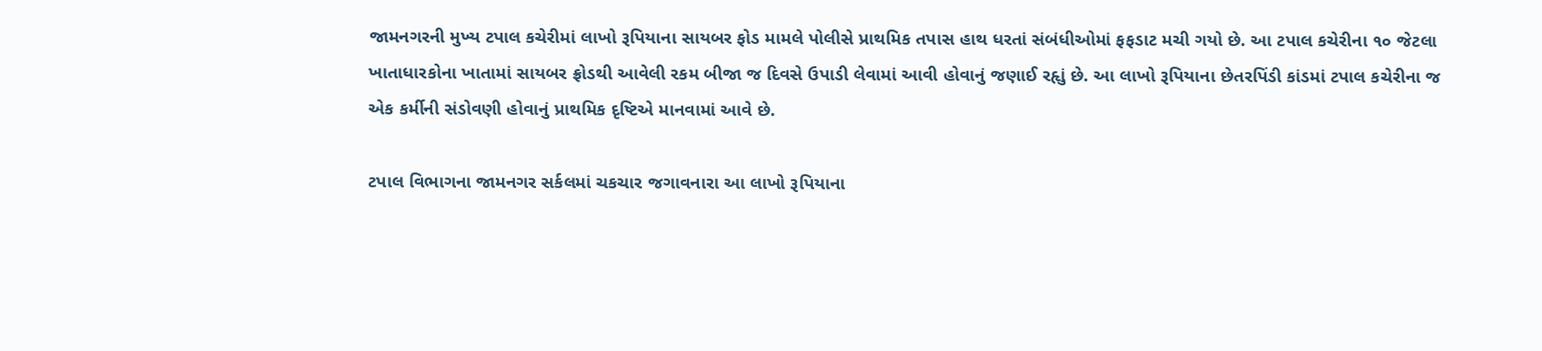જામનગરની મુખ્ય ટપાલ કચેરીમાં લાખો રૂપિયાના સાયબર ફોડ મામલે પોલીસે પ્રાથમિક તપાસ હાથ ધરતાં સંબંધીઓમાં ફફડાટ મચી ગયો છે. આ ટપાલ કચેરીના ૧૦ જેટલા ખાતાધારકોના ખાતામાં સાયબર ફ્રોડથી આવેલી રકમ બીજા જ દિવસે ઉપાડી લેવામાં આવી હોવાનું જણાઈ રહૃાું છે. આ લાખો રૂપિયાના છેતરપિંડી કાંડમાં ટપાલ કચેરીના જ એક કર્મીની સંડોવણી હોવાનું પ્રાથમિક દૃષ્ટિએ માનવામાં આવે છે.

ટપાલ વિભાગના જામનગર સર્કલમાં ચકચાર જગાવનારા આ લાખો રૂપિયાના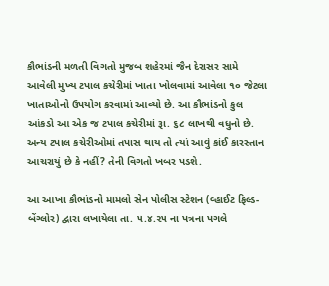કૌભાંડની મળતી વિગતો મુજબ શહેરમાં જૈન દેરાસર સામે આવેલી મુખ્ય ટપાલ કચેરીમાં ખાતા ખોલવામાં આવેલા ૧૦ જેટલા ખાતાઓનો ઉપયોગ કરવામાં આવ્યો છે. આ કૌભાંડનો કુલ આંકડો આ એક જ ટપાલ કચેરીમાં રૂા. ૬૮ લાખથી વધુનો છે. અન્ય ટપાલ કચેરીઓમાં તપાસ થાય તો ત્યાં આવું કાંઈ કારસ્તાન આચરાયું છે કે નહીં? તેની વિગતો ખબર પડશે.

આ આખા કૌભાંડનો મામલો સેન પોલીસ સ્ટેશન (વ્હાઈટ ફિલ્ડ- બેંગ્લોર) દ્વારા લખાયેલા તા. ૫.૪.૨૫ ના પત્રના પગલે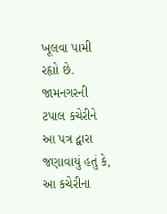ખૂલવા પામી રહૃાો છે. જામનગરની ટપાલ કચેરીને આ પત્ર દ્વારા જણાવાયું હતું કે, આ કચેરીના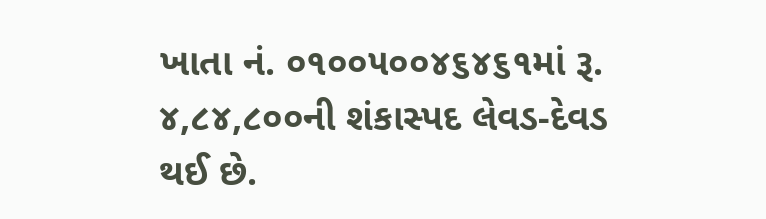ખાતા નં. ૦૧૦૦૫૦૦૪૬૪૬૧માં રૂ. ૪,૮૪,૮૦૦ની શંકાસ્પદ લેવડ-દેવડ થઈ છે.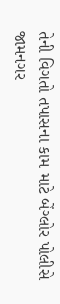તેની વિગતો તપાસના કામ માટે બેંગ્લોર પોલીસે જામનગર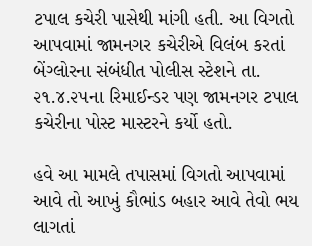ટપાલ કચેરી પાસેથી માંગી હતી. આ વિગતો આપવામાં જામનગર કચેરીએ વિલંબ કરતાં બેંગ્લોરના સંબંધીત પોલીસ સ્ટેશને તા. ૨૧.૪.૨૫ના રિમાઈન્ડર પણ જામનગર ટપાલ કચેરીના પોસ્ટ માસ્ટરને કર્યો હતો.

હવે આ મામલે તપાસમાં વિગતો આપવામાં આવે તો આખું કૌભાંડ બહાર આવે તેવો ભય લાગતાં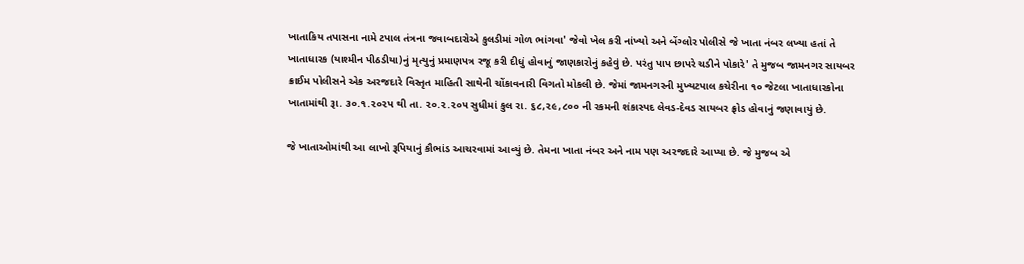ખાતાકિય તપાસના નામે ટપાલ તંત્રના જવાબદારોએ કુલડીમાં ગોળ ભાંગવા' જેવો ખેલ કરી નાંખ્યો અને બેંગ્લોર પોલીસે જે ખાતા નંબર લખ્યા હતાં તે ખાતાધારક (યાશ્મીન પીઠડીયા)નું મૃત્યુનું પ્રમાણપત્ર રજૂ કરી દીધું હોવાનું જાણકારોનું કહેવું છે. પરંતુ પાપ છાપરે ચડીને પોકારે' તે મુજબ જામનગર સાયબર ક્રાઈમ પોલીસને એક અરજદારે વિસ્તૃત માહિતી સાથેની ચોંકાવનારી વિગતો મોકલી છે. જેમાં જામનગરની મુખ્યટપાલ કચેરીના ૧૦ જેટલા ખાતાધારકોના ખાતામાંથી રૂા. ૩૦.૧.૨૦૨પ થી તા. ૨૦.૨.૨૦૫ સુધીમાં કુલ રા. ૬૮,૨૯,૮૦૦ ની રકમની શંકાસ્પદ લેવડ-દેવડ સાયબર ફ્રોડ હોવાનું જણાવાયું છે.

જે ખાતાઓમાંથી આ લાખો રૂપિયાનું કૌભાંડ આચરવામાં આવ્યું છે. તેમના ખાતા નંબર અને નામ પણ અરજદારે આપ્યા છે. જે મુજબ એ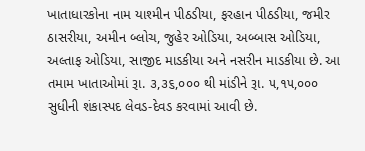ખાતાધારકોના નામ યાશ્મીન પીઠડીયા, ફરહાન પીઠડીયા, જમીર ઠાસરીયા, અમીન બ્લોચ, જુહેર ઓડિયા, અબ્બાસ ઓડિયા, અલ્તાફ ઓડિયા, સાજીદ માડકીયા અને નસરીન માડકીયા છે. આ તમામ ખાતાઓમાં રૂા. ૩,૩૬,૦૦૦ થી માંડીને રૂા. ૫,૧૫,૦૦૦ સુધીની શંકાસ્પદ લેવડ-દેવડ કરવામાં આવી છે.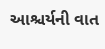આશ્ચર્યની વાત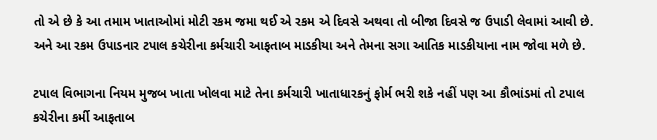તો એ છે કે આ તમામ ખાતાઓમાં મોટી રકમ જમા થઈ એ રકમ એ દિવસે અથવા તો બીજા દિવસે જ ઉપાડી લેવામાં આવી છે. અને આ રકમ ઉપાડનાર ટપાલ કચેરીના કર્મચારી આફતાબ માડકીયા અને તેમના સગા આતિક માડકીયાના નામ જોવા મળે છે.

ટપાલ વિભાગના નિયમ મુજબ ખાતા ખોલવા માટે તેના કર્મચારી ખાતાધારકનું ફોર્મ ભરી શકે નહીં પણ આ કૌભાંડમાં તો ટપાલ કચેરીના કર્મી આફતાબ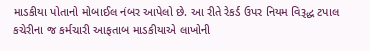માડકીયા પોતાનો મોબાઈલ નંબર આપેલો છે. આ રીતે રેકર્ડ ઉપર નિયમ વિરૂદ્ધ ટપાલ કચેરીના જ કર્મચારી આફતાબ માડકીયાએ લાખોની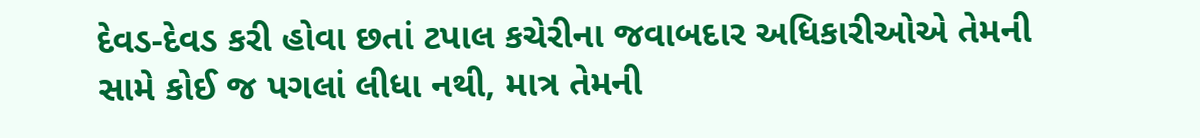દેવડ-દેવડ કરી હોવા છતાં ટપાલ કચેરીના જવાબદાર અધિકારીઓએ તેમની સામે કોઈ જ પગલાં લીધા નથી, માત્ર તેમની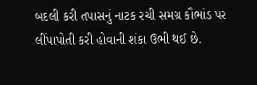બદલી કરી તપાસનું નાટક રચી સમગ્ર કૌભાંડ પર લીંપાપોતી કરી હોવાની શંકા ઉભી થઈ છે.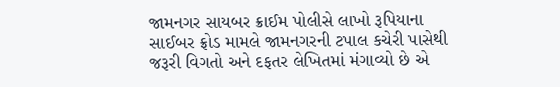જામનગર સાયબર ક્રાઈમ પોલીસે લાખો રૂપિયાના સાઈબર ફ્રોડ મામલે જામનગરની ટપાલ કચેરી પાસેથી જરૂરી વિગતો અને દફતર લેખિતમાં મંગાવ્યો છે એ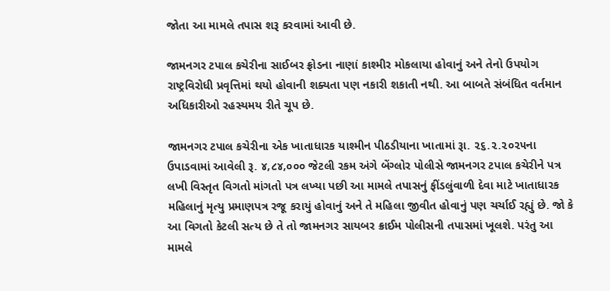જોતા આ મામલે તપાસ શરૂ કરવામાં આવી છે.

જામનગર ટપાલ કચેરીના સાઈબર ફ્રોડના નાણાં કાશ્મીર મોકલાયા હોવાનું અને તેનો ઉપયોગ રાષ્ટ્રવિરોધી પ્રવૃત્તિમાં થયો હોવાની શક્યતા પણ નકારી શકાતી નથી. આ બાબતે સંબંધિત વર્તમાન અધિકારીઓ રહસ્યમય રીતે ચૂપ છે.

જામનગર ટપાલ કચેરીના એક ખાતાધારક યાશ્મીન પીઠડીયાના ખાતામાં રૂા. ૨૬.૨.૨૦૨૫ના  ઉપાડવામાં આવેલી રૂ. ૪,૮૪,૦૦૦ જેટલી રકમ અંગે બેંગ્લોર પોલીસે જામનગર ટપાલ કચેરીને પત્ર લખી વિસ્તૃત વિગતો માંગતો પત્ર લખ્યા પછી આ મામલે તપાસનું ફીંડલુંવાળી દેવા માટે ખાતાધારક મહિલાનું મૃત્યુ પ્રમાણપત્ર રજૂ કરાયું હોવાનું અને તે મહિલા જીવીત હોવાનું પણ ચર્ચાઈ રહ્યું છે. જો કે આ વિગતો કેટલી સત્ય છે તે તો જામનગર સાયબર ક્રાઈમ પોલીસની તપાસમાં ખૂલશે. પરંતુ આ મામલે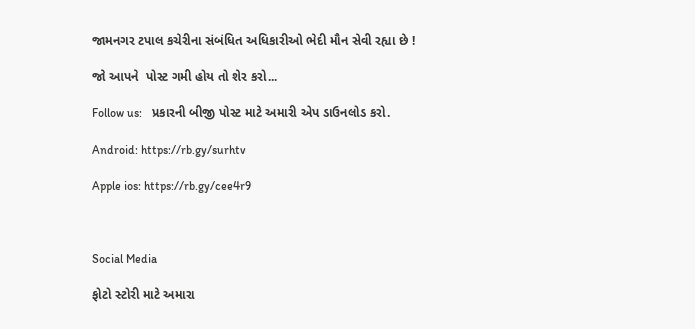જામનગર ટપાલ કચેરીના સંબંધિત અધિકારીઓ ભેદી મૌન સેવી રહ્યા છે !

જો આપને  પોસ્ટ ગમી હોય તો શેર કરો...

Follow us:   પ્રકારની બીજી પોસ્ટ માટે અમારી એપ ડાઉનલોડ કરો.

Android: https://rb.gy/surhtv

Apple ios: https://rb.gy/cee4r9



Social Media

ફોટો સ્ટોરી માટે અમારા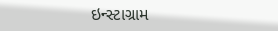ઇન્સ્ટાગ્રામ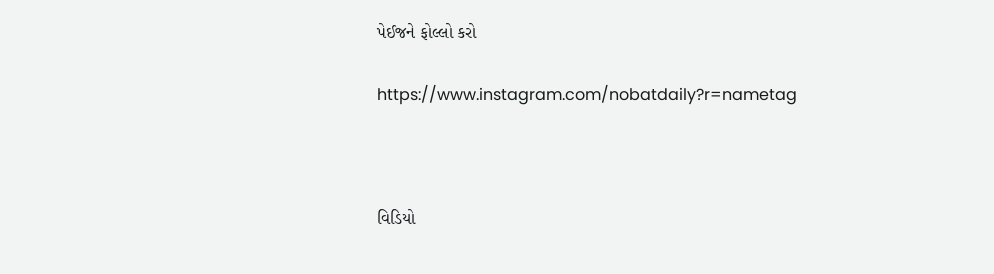પેઈજને ફોલ્લો કરો

https://www.instagram.com/nobatdaily?r=nametag



વિડિયો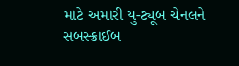માટે અમારી યુ-ટ્યૂબ ચેનલને સબસ્ક્રાઈબ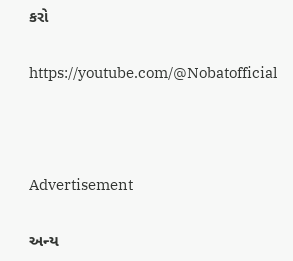કરો

https://youtube.com/@Nobatofficial



Advertisement

અન્ય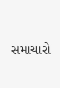સમાચારો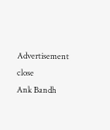Advertisement
close
Ank Bandh